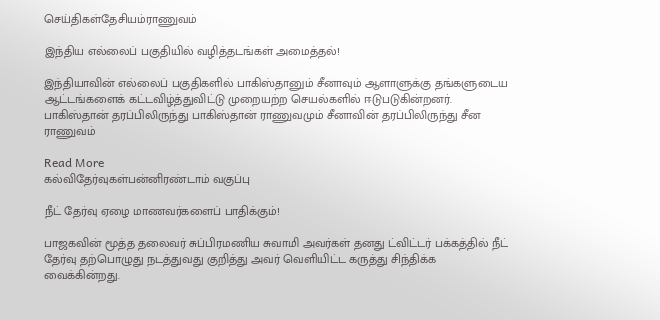செய்திகள்தேசியம்ராணுவம்

இந்திய எல்லைப் பகுதியில் வழித்தடங்கள் அமைத்தல்!

இந்தியாவின் எல்லைப் பகுதிகளில் பாகிஸ்தானும் சீனாவும் ஆளாளுக்கு தங்களுடைய ஆட்டங்களைக் கட்டவிழ்த்துவிட்டு முறையற்ற செயல்களில் ஈடுபடுகின்றனர். பாகிஸ்தான் தரப்பிலிருந்து பாகிஸ்தான் ராணுவமும் சீனாவின் தரப்பிலிருந்து சீன ராணுவம்

Read More
கல்விதேர்வுகள்பன்னிரண்டாம் வகுப்பு

நீட் தேர்வு ஏழை மாணவர்களைப் பாதிக்கும்!

பாஜகவின் மூத்த தலைவர் சுப்பிரமணிய சுவாமி அவர்கள் தனது ட்விட்டர் பக்கத்தில் நீட் தேர்வு தற்பொழுது நடத்துவது குறித்து அவர் வெளியிட்ட கருத்து சிந்திக்க வைக்கின்றது.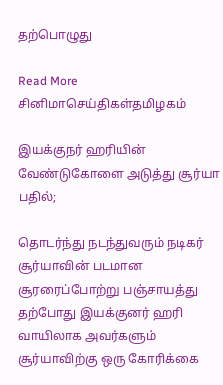தற்பொழுது

Read More
சினிமாசெய்திகள்தமிழகம்

இயக்குநர் ஹரியின் வேண்டுகோளை அடுத்து சூர்யா பதில்;

தொடர்ந்து நடந்துவரும் நடிகர் சூர்யாவின் படமான சூரரைப்போற்று பஞ்சாயத்து தற்போது இயக்குனர் ஹரி வாயிலாக அவர்களும் சூர்யாவிற்கு ஒரு கோரிக்கை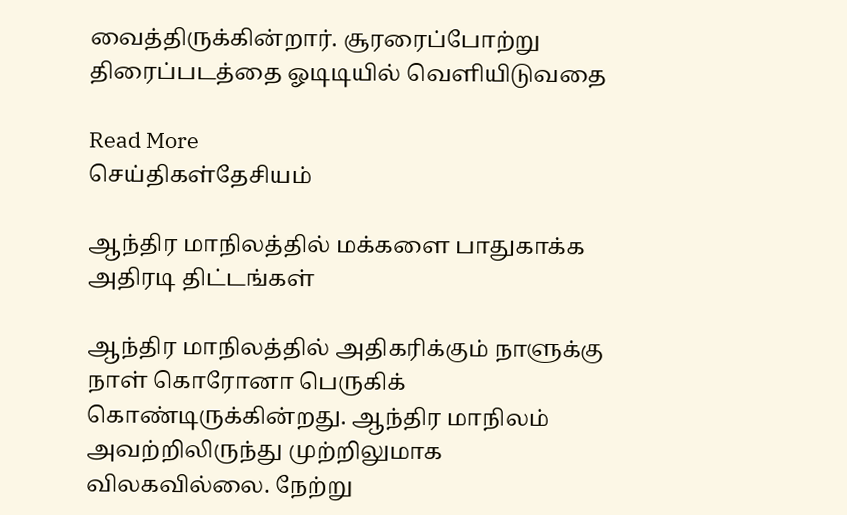வைத்திருக்கின்றார். சூரரைப்போற்று திரைப்படத்தை ஓடிடியில் வெளியிடுவதை

Read More
செய்திகள்தேசியம்

ஆந்திர மாநிலத்தில் மக்களை பாதுகாக்க அதிரடி திட்டங்கள்

ஆந்திர மாநிலத்தில் அதிகரிக்கும் நாளுக்கு நாள் கொரோனா பெருகிக் கொண்டிருக்கின்றது. ஆந்திர மாநிலம் அவற்றிலிருந்து முற்றிலுமாக விலகவில்லை. நேற்று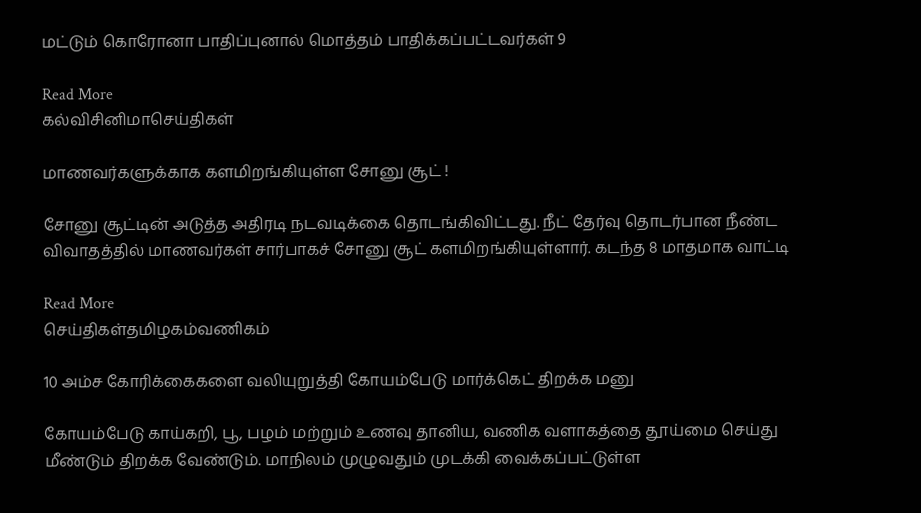மட்டும் கொரோனா பாதிப்புனால் மொத்தம் பாதிக்கப்பட்டவர்கள் 9

Read More
கல்விசினிமாசெய்திகள்

மாணவர்களுக்காக களமிறங்கியுள்ள சோனு சூட் !

சோனு சூட்டின் அடுத்த அதிரடி நடவடிக்கை தொடங்கிவிட்டது. நீட் தேர்வு தொடர்பான நீண்ட விவாதத்தில் மாணவர்கள் சார்பாகச் சோனு சூட் களமிறங்கியுள்ளார். கடந்த 8 மாதமாக வாட்டி

Read More
செய்திகள்தமிழகம்வணிகம்

10 அம்ச கோரிக்கைகளை வலியுறுத்தி கோயம்பேடு மார்க்கெட் திறக்க மனு

கோயம்பேடு காய்கறி, பூ, பழம் மற்றும் உணவு தானிய, வணிக வளாகத்தை தூய்மை செய்து மீண்டும் திறக்க வேண்டும். மாநிலம் முழுவதும் முடக்கி வைக்கப்பட்டுள்ள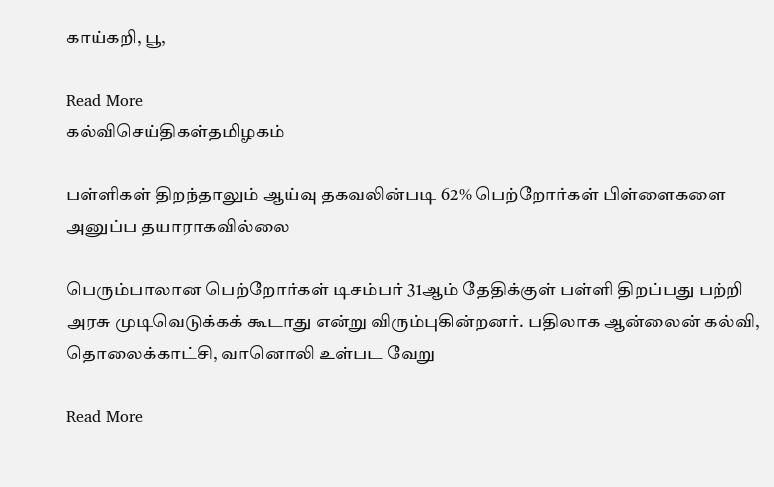காய்கறி, பூ,

Read More
கல்விசெய்திகள்தமிழகம்

பள்ளிகள் திறந்தாலும் ஆய்வு தகவலின்படி 62% பெற்றோர்கள் பிள்ளைகளை அனுப்ப தயாராகவில்லை

பெரும்பாலான பெற்றோர்கள் டிசம்பர் 31ஆம் தேதிக்குள் பள்ளி திறப்பது பற்றி அரசு முடிவெடுக்கக் கூடாது என்று விரும்புகின்றனர். பதிலாக ஆன்லைன் கல்வி, தொலைக்காட்சி, வானொலி உள்பட வேறு

Read More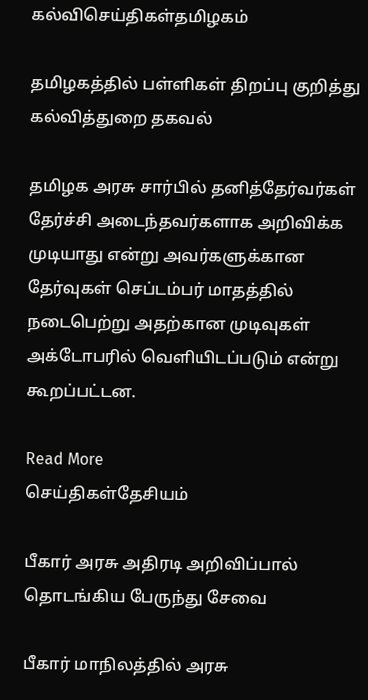கல்விசெய்திகள்தமிழகம்

தமிழகத்தில் பள்ளிகள் திறப்பு குறித்து கல்வித்துறை தகவல்

தமிழக அரசு சார்பில் தனித்தேர்வர்கள் தேர்ச்சி அடைந்தவர்களாக அறிவிக்க முடியாது என்று அவர்களுக்கான தேர்வுகள் செப்டம்பர் மாதத்தில் நடைபெற்று அதற்கான முடிவுகள் அக்டோபரில் வெளியிடப்படும் என்று கூறப்பட்டன.

Read More
செய்திகள்தேசியம்

பீகார் அரசு அதிரடி அறிவிப்பால் தொடங்கிய பேருந்து சேவை

பீகார் மாநிலத்தில் அரசு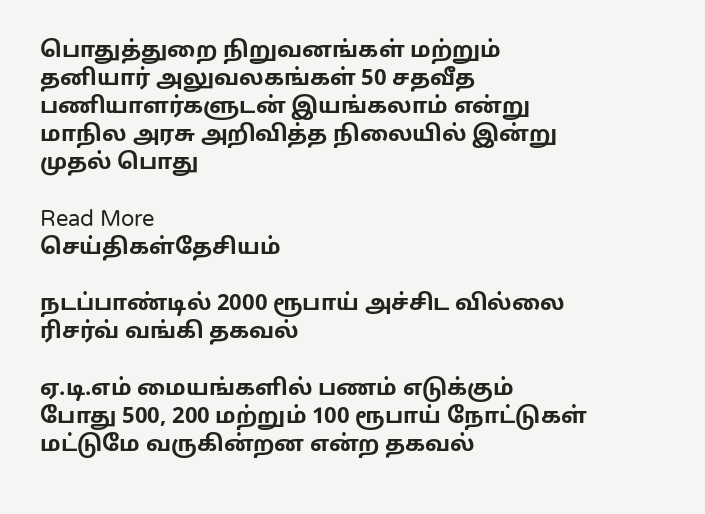பொதுத்துறை நிறுவனங்கள் மற்றும் தனியார் அலுவலகங்கள் 50 சதவீத பணியாளர்களுடன் இயங்கலாம் என்று மாநில அரசு அறிவித்த நிலையில் இன்று முதல் பொது

Read More
செய்திகள்தேசியம்

நடப்பாண்டில் 2000 ரூபாய் அச்சிட வில்லை ரிசர்வ் வங்கி தகவல்

ஏ.டி.எம் மையங்களில் பணம் எடுக்கும் போது 500, 200 மற்றும் 100 ரூபாய் நோட்டுகள் மட்டுமே வருகின்றன என்ற தகவல்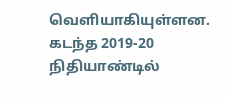வெளியாகியுள்ளன. கடந்த 2019-20 நிதியாண்டில்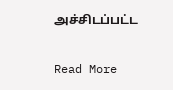அச்சிடப்பட்ட

Read More